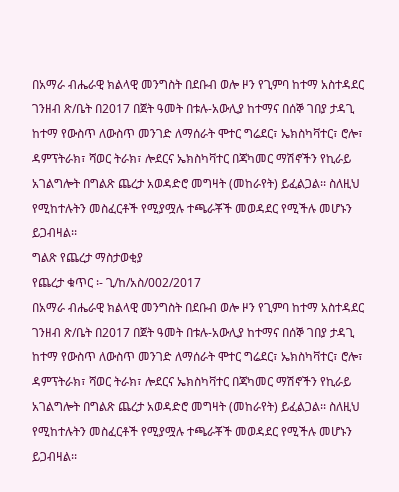በአማራ ብሔራዊ ክልላዊ መንግስት በደቡብ ወሎ ዞን የጊምባ ከተማ አስተዳደር ገንዘብ ጽ/ቤት በ2017 በጀት ዓመት በቱሉ-አውሊያ ከተማና በሰኞ ገበያ ታዳጊ ከተማ የውስጥ ለውስጥ መንገድ ለማሰራት ሞተር ግሬደር፣ ኤክስካቫተር፣ ሮሎ፣ ዳምፕትራክ፣ ሻወር ትራክ፣ ሎደርና ኤክስካቫተር በጃካመር ማሽኖችን የኪራይ አገልግሎት በግልጽ ጨረታ አወዳድሮ መግዛት (መከራየት) ይፈልጋል፡፡ ስለዚህ የሚከተሉትን መስፈርቶች የሚያሟሉ ተጫራቾች መወዳደር የሚችሉ መሆኑን ይጋብዛል፡፡
ግልጽ የጨረታ ማስታወቂያ
የጨረታ ቁጥር ፡- ጊ/ከ/አስ/002/2017
በአማራ ብሔራዊ ክልላዊ መንግስት በደቡብ ወሎ ዞን የጊምባ ከተማ አስተዳደር ገንዘብ ጽ/ቤት በ2017 በጀት ዓመት በቱሉ-አውሊያ ከተማና በሰኞ ገበያ ታዳጊ ከተማ የውስጥ ለውስጥ መንገድ ለማሰራት ሞተር ግሬደር፣ ኤክስካቫተር፣ ሮሎ፣ ዳምፕትራክ፣ ሻወር ትራክ፣ ሎደርና ኤክስካቫተር በጃካመር ማሽኖችን የኪራይ አገልግሎት በግልጽ ጨረታ አወዳድሮ መግዛት (መከራየት) ይፈልጋል፡፡ ስለዚህ የሚከተሉትን መስፈርቶች የሚያሟሉ ተጫራቾች መወዳደር የሚችሉ መሆኑን ይጋብዛል፡፡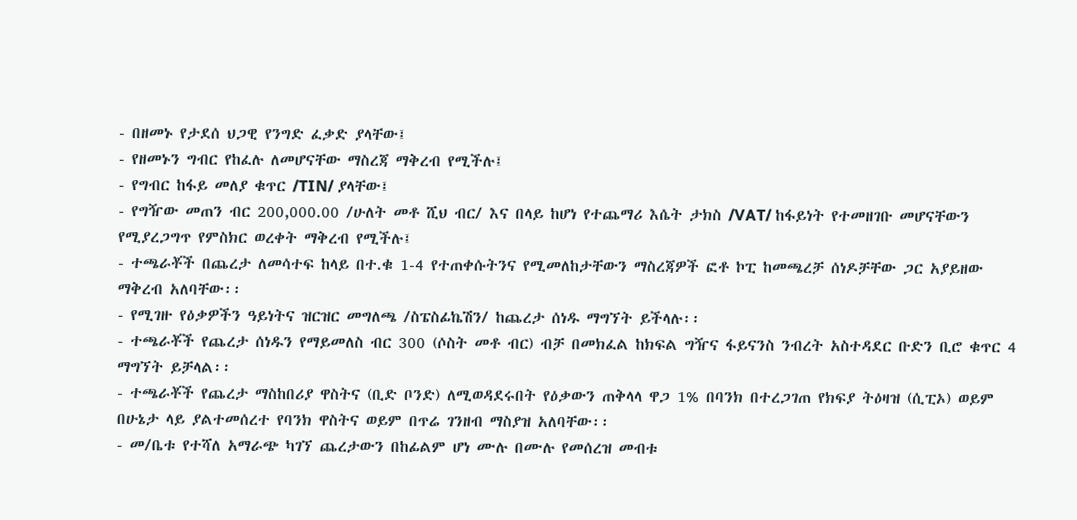- በዘመኑ የታደሰ ህጋዊ የንግድ ፈቃድ ያላቸው፤
- የዘመኑን ግብር የከፈሉ ለመሆናቸው ማስረጃ ማቅረብ የሚችሉ፤
- የግብር ከፋይ መለያ ቁጥር /TIN/ ያላቸው፤
- የግዥው መጠን ብር 200,000.00 /ሁለት መቶ ሺህ ብር/ እና በላይ ከሆነ የተጨማሪ እሴት ታክስ /VAT/ ከፋይነት የተመዘገቡ መሆናቸውን የሚያረጋግጥ የምስክር ወረቀት ማቅረብ የሚችሉ፤
- ተጫራቾች በጨረታ ለመሳተፍ ከላይ በተ.ቁ 1-4 የተጠቀሱትንና የሚመለከታቸውን ማስረጃዎች ፎቶ ኮፒ ከመጫረቻ ሰነዶቻቸው ጋር አያይዘው ማቅረብ አለባቸው፡፡
- የሚገዙ የዕቃዎችን ዓይነትና ዝርዝር መግለጫ /ስፔስፊኬሽን/ ከጨረታ ሰነዱ ማግኘት ይችላሉ፡፡
- ተጫራቾች የጨረታ ሰነዱን የማይመለስ ብር 300 (ሶስት መቶ ብር) ብቻ በመክፈል ከክፍል ግዥና ፋይናንስ ንብረት አስተዳደር ቡድን ቢሮ ቁጥር 4 ማግኘት ይቻላል፡፡
- ተጫራቾች የጨረታ ማስከበሪያ ዋስትና (ቢድ ቦንድ) ለሚወዳደሩበት የዕቃውን ጠቅላላ ዋጋ 1% በባንክ በተረጋገጠ የክፍያ ትዕዛዝ (ሲፒኦ) ወይም በሁኔታ ላይ ያልተመሰረተ የባንክ ዋስትና ወይም በጥሬ ገንዘብ ማስያዝ አለባቸው፡፡
- መ/ቤቱ የተሻለ አማራጭ ካገኘ ጨረታውን በከፊልም ሆነ ሙሉ በሙሉ የመሰረዝ መብቱ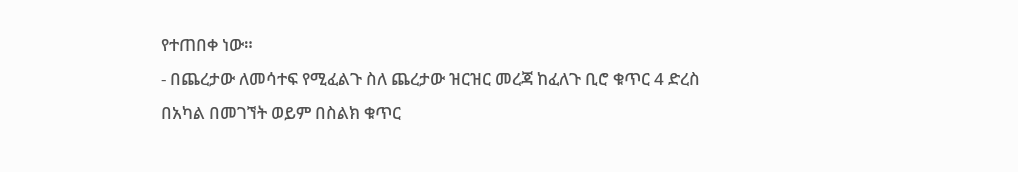የተጠበቀ ነው።
- በጨረታው ለመሳተፍ የሚፈልጉ ስለ ጨረታው ዝርዝር መረጃ ከፈለጉ ቢሮ ቁጥር 4 ድረስ በአካል በመገኘት ወይም በስልክ ቁጥር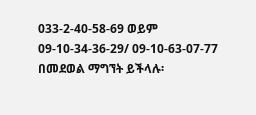033-2-40-58-69 ወይም 09-10-34-36-29/ 09-10-63-07-77 በመደወል ማግኘት ይችላሉ፡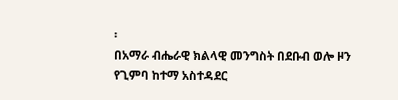፡
በአማራ ብሔራዊ ክልላዊ መንግስት በደቡብ ወሎ ዞን የጊምባ ከተማ አስተዳደር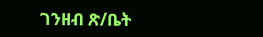ገንዘብ ጽ/ቤት